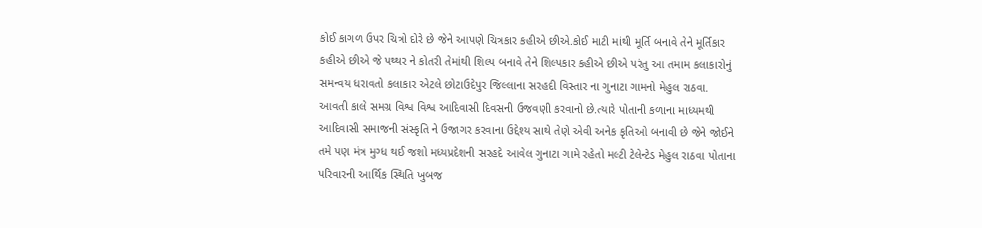કોઈ કાગળ ઉપર ચિત્રો દોરે છે જેને આપણે ચિત્રકાર કહીએ છીએ.કોઈ માટી માંથી મૂર્તિ બનાવે તેને મૂર્તિકાર કહીએ છીએ જે પથ્થર ને કોતરી તેમાંથી શિલ્પ બનાવે તેને શિલ્પકાર કહીએ છીએ પરંતુ આ તમામ કલાકારોનું સમન્વય ધરાવતો કલાકાર એટલે છોટાઉદેપુર જિલ્લાના સરહદી વિસ્તાર ના ગુનાટા ગામનો મેહુલ રાઠવા.
આવતી કાલે સમગ્ર વિશ્વ વિશ્વ આદિવાસી દિવસની ઉજવણી કરવાનો છે.ત્યારે પોતાની કળાના માધ્યમથી આદિવાસી સમાજની સંસ્કૃતિ ને ઉજાગર કરવાના ઉદ્દેશ્ય સાથે તેણે એવી અનેક કૃતિઓ બનાવી છે જેને જોઈને તમે પણ મંત્ર મુગ્ધ થઈ જશો મધ્યપ્રદેશની સરહદે આવેલ ગુનાટા ગામે રહેતો મલ્ટી ટેલેન્ટેડ મેહુલ રાઠવા પોતાના પરિવારની આર્થિક સ્થિતિ ખુબજ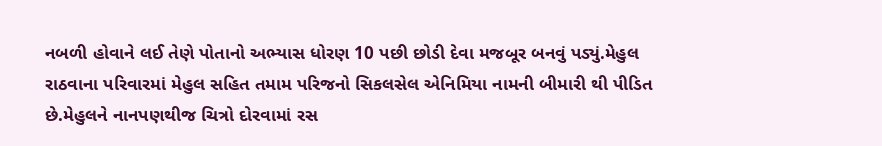નબળી હોવાને લઈ તેણે પોતાનો અભ્યાસ ધોરણ 10 પછી છોડી દેવા મજબૂર બનવું પડ્યું.મેહુલ રાઠવાના પરિવારમાં મેહુલ સહિત તમામ પરિજનો સિકલસેલ એનિમિયા નામની બીમારી થી પીડિત છે.મેહુલને નાનપણથીજ ચિત્રો દોરવામાં રસ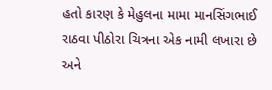હતો કારણ કે મેહુલના મામા માનસિંગભાઈ રાઠવા પીઠોરા ચિત્રના એક નામી લખારા છે અને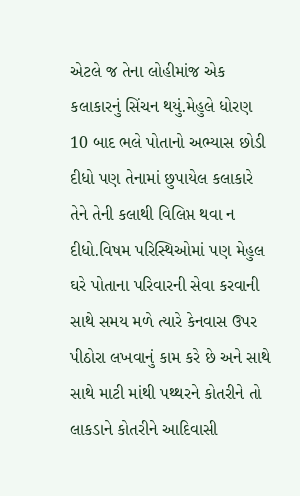એટલે જ તેના લોહીમાંજ એક કલાકારનું સિંચન થયું.મેહુલે ધોરણ 10 બાદ ભલે પોતાનો અભ્યાસ છોડી દીધો પણ તેનામાં છુપાયેલ કલાકારે તેને તેની કલાથી વિલિપ્ત થવા ન દીધો.વિષમ પરિસ્થિઓમાં પણ મેહુલ ઘરે પોતાના પરિવારની સેવા કરવાની સાથે સમય મળે ત્યારે કેનવાસ ઉપર પીઠોરા લખવાનું કામ કરે છે અને સાથે સાથે માટી માંથી પથ્થરને કોતરીને તો લાકડાને કોતરીને આદિવાસી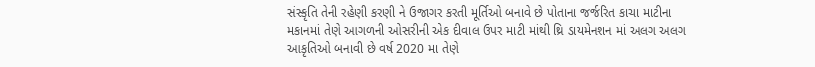સંસ્કૃતિ તેની રહેણી કરણી ને ઉજાગર કરતી મૂર્તિઓ બનાવે છે પોતાના જર્જરિત કાચા માટીના મકાનમાં તેણે આગળની ઓસરીની એક દીવાલ ઉપર માટી માંથી થ્રિ ડાયમેનશન માં અલગ અલગ આકૃતિઓ બનાવી છે વર્ષ 2020 મા તેણે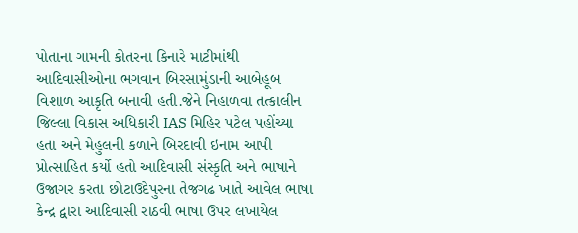પોતાના ગામની કોતરના કિનારે માટીમાંથી આદિવાસીઓના ભગવાન બિરસામુંડાની આબેહૂબ વિશાળ આકૃતિ બનાવી હતી.જેને નિહાળવા તત્કાલીન જિલ્લા વિકાસ અધિકારી IAS મિહિર પટેલ પહોંચ્યા હતા અને મેહુલની કળાને બિરદાવી ઇનામ આપી પ્રોત્સાહિત કર્યો હતો આદિવાસી સંસ્કૃતિ અને ભાષાને ઉજાગર કરતા છોટાઉદેપુરના તેજગઢ ખાતે આવેલ ભાષા કેન્દ્ર દ્વારા આદિવાસી રાઠવી ભાષા ઉપર લખાયેલ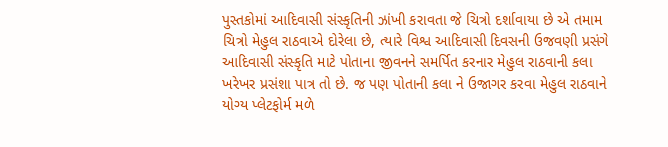પુસ્તકોમાં આદિવાસી સંસ્કૃતિની ઝાંખી કરાવતા જે ચિત્રો દર્શાવાયા છે એ તમામ ચિત્રો મેહુલ રાઠવાએ દોરેલા છે, ત્યારે વિશ્વ આદિવાસી દિવસની ઉજવણી પ્રસંગે આદિવાસી સંસ્કૃતિ માટે પોતાના જીવનને સમર્પિત કરનાર મેહુલ રાઠવાની કલા ખરેખર પ્રસંશા પાત્ર તો છે. જ પણ પોતાની કલા ને ઉજાગર કરવા મેહુલ રાઠવાને યોગ્ય પ્લેટફોર્મ મળે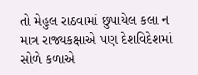તો મેહુલ રાઠવામાં છુપાયેલ કલા ન માત્ર રાજ્યકક્ષાએ પણ દેશવિદેશમાં સોળે કળાએ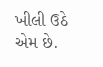ખીલી ઉઠે એમ છે.